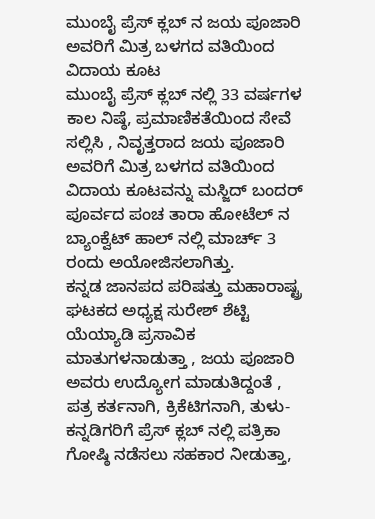ಮುಂಬೈ ಪ್ರೆಸ್ ಕ್ಲಬ್ ನ ಜಯ ಪೂಜಾರಿ ಅವರಿಗೆ ಮಿತ್ರ ಬಳಗದ ವತಿಯಿಂದ ವಿದಾಯ ಕೂಟ
ಮುಂಬೈ ಪ್ರೆಸ್ ಕ್ಲಬ್ ನಲ್ಲಿ 33 ವರ್ಷಗಳ ಕಾಲ ನಿಷ್ಠೆ, ಪ್ರಮಾಣಿಕತೆಯಿಂದ ಸೇವೆ ಸಲ್ಲಿಸಿ , ನಿವೃತ್ತರಾದ ಜಯ ಪೂಜಾರಿ ಅವರಿಗೆ ಮಿತ್ರ ಬಳಗದ ವತಿಯಿಂದ ವಿದಾಯ ಕೂಟವನ್ನು ಮಸ್ಜಿದ್ ಬಂದರ್ ಪೂರ್ವದ ಪಂಚ ತಾರಾ ಹೋಟೆಲ್ ನ ಬ್ಯಾಂಕ್ವೆಟ್ ಹಾಲ್ ನಲ್ಲಿ ಮಾರ್ಚ್ 3 ರಂದು ಅಯೋಜಿಸಲಾಗಿತ್ತು.
ಕನ್ನಡ ಜಾನಪದ ಪರಿಷತ್ತು ಮಹಾರಾಷ್ಟ್ರ ಘಟಕದ ಅಧ್ಯಕ್ಷ ಸುರೇಶ್ ಶೆಟ್ಟಿ ಯೆಯ್ಯಾಡಿ ಪ್ರಸಾವಿಕ ಮಾತುಗಳನಾಡುತ್ತಾ , ಜಯ ಪೂಜಾರಿ ಅವರು ಉದ್ಯೋಗ ಮಾಡುತಿದ್ದಂತೆ , ಪತ್ರ ಕರ್ತನಾಗಿ, ಕ್ರಿಕೆಟಿಗನಾಗಿ, ತುಳು-ಕನ್ನಡಿಗರಿಗೆ ಪ್ರೆಸ್ ಕ್ಲಬ್ ನಲ್ಲಿ ಪತ್ರಿಕಾ ಗೋಷ್ಠಿ ನಡೆಸಲು ಸಹಕಾರ ನೀಡುತ್ತಾ,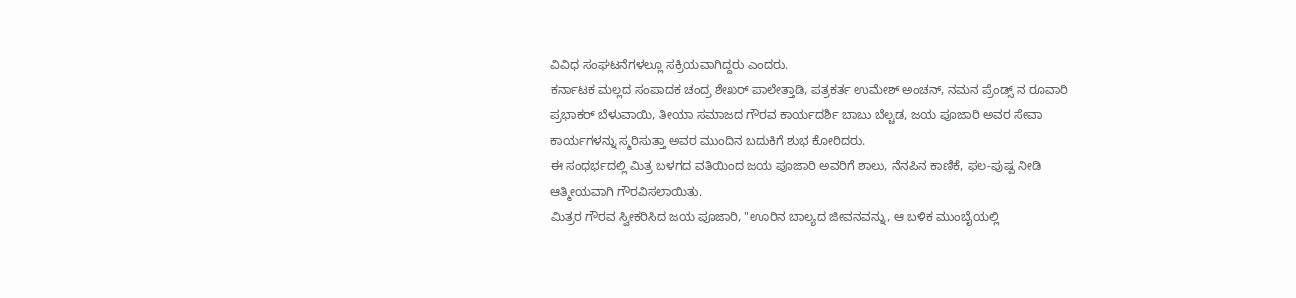ವಿವಿಧ ಸಂಘಟನೆಗಳಲ್ಲೂ ಸಕ್ರಿಯವಾಗಿದ್ದರು ಎಂದರು.
ಕರ್ನಾಟಕ ಮಲ್ಲದ ಸಂಪಾದಕ ಚಂದ್ರ ಶೇಖರ್ ಪಾಲೇತ್ತಾಡಿ, ಪತ್ರಕರ್ತ ಉಮೇಶ್ ಅಂಚನ್, ನಮನ ಪ್ರೆಂಡ್ಸ್ ನ ರೂವಾರಿ ಪ್ರಭಾಕರ್ ಬೆಳುವಾಯಿ, ತೀಯಾ ಸಮಾಜದ ಗೌರವ ಕಾರ್ಯದರ್ಶಿ ಬಾಬು ಬೆಲ್ಚಡ, ಜಯ ಪೂಜಾರಿ ಅವರ ಸೇವಾ ಕಾರ್ಯಗಳನ್ನು ಸ್ಮರಿಸುತ್ತಾ ಅವರ ಮುಂದಿನ ಬದುಕಿಗೆ ಶುಭ ಕೋರಿದರು.
ಈ ಸಂಧರ್ಭದಲ್ಲಿ ಮಿತ್ರ ಬಳಗದ ವತಿಯಿಂದ ಜಯ ಪೂಜಾರಿ ಅವರಿಗೆ ಶಾಲು, ನೆನಪಿನ ಕಾಣಿಕೆ, ಫಲ-ಪುಷ್ಪ ನೀಡಿ ಆತ್ಮೀಯವಾಗಿ ಗೌರವಿಸಲಾಯಿತು.
ಮಿತ್ರರ ಗೌರವ ಸ್ವೀಕರಿಸಿದ ಜಯ ಪೂಜಾರಿ, "ಊರಿನ ಬಾಲ್ಯದ ಜೀವನವನ್ನು, ಆ ಬಳಿಕ ಮುಂಬೈಯಲ್ಲಿ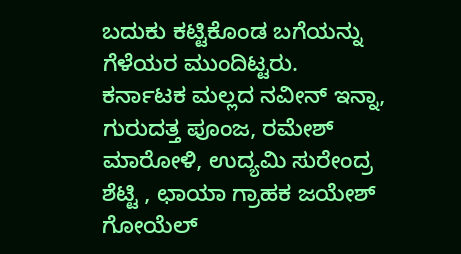ಬದುಕು ಕಟ್ಟಿಕೊಂಡ ಬಗೆಯನ್ನು ಗೆಳೆಯರ ಮುಂದಿಟ್ಟರು.
ಕರ್ನಾಟಕ ಮಲ್ಲದ ನವೀನ್ ಇನ್ನಾ, ಗುರುದತ್ತ ಪೂಂಜ, ರಮೇಶ್ ಮಾರೋಳಿ, ಉದ್ಯಮಿ ಸುರೇಂದ್ರ ಶೆಟ್ಟಿ , ಛಾಯಾ ಗ್ರಾಹಕ ಜಯೇಶ್ ಗೋಯೆಲ್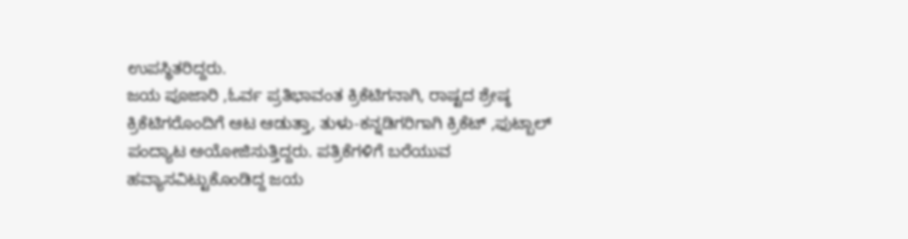ಉಪಸ್ಥಿತರಿದ್ದರು.
ಜಯ ಪೂಜಾರಿ ,ಓರ್ವ ಪ್ರತಿಭಾವಂತ ಕ್ರಿಕೆಟಿಗನಾಗಿ, ರಾಷ್ಟದ ಶ್ರೇಷ್ಠ ಕ್ರಿಕೆಟಿಗರೊಂದಿಗೆ ಆಟ ಆಡುತ್ತಾ, ತುಳು-ಕನ್ನಡಿಗರಿಗಾಗಿ ಕ್ರಿಕೆಟ್ ,ಫುಟ್ಬಾಲ್ ಪಂದ್ಯಾಟ ಅಯೋಜಿಸುತ್ತಿದ್ದರು. ಪತ್ರಿಕೆಗಳಿಗೆ ಬರೆಯುವ ಹವ್ಯಾಸವಿಟ್ಟುಕೊಂಡಿದ್ದ ಜಯ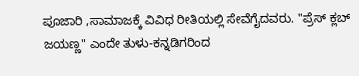ಪೂಜಾರಿ ,ಸಾಮಾಜಕ್ಕೆ ವಿವಿಧ ರೀತಿಯಲ್ಲಿ ಸೇವೆಗೈದವರು. "ಪ್ರೆಸ್ ಕ್ಲಬ್ ಜಯಣ್ಣ" ಎಂದೇ ತುಳು-ಕನ್ನಡಿಗರಿಂದ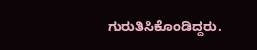ಗುರುತಿಸಿಕೊಂಡಿದ್ದರು.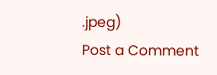.jpeg)
Post a Comment